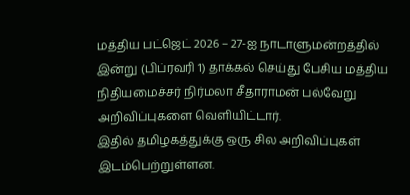மத்திய பட்ஜெட் 2026 – 27-ஐ நாடாளுமன்றத்தில் இன்று (பிப்ரவரி 1) தாக்கல் செய்து பேசிய மத்திய நிதியமைச்சர் நிர்மலா சீதாராமன் பல்வேறு அறிவிப்புகளை வெளியிட்டார்.
இதில் தமிழகத்துக்கு ஒரு சில அறிவிப்புகள் இடம்பெற்றுள்ளன.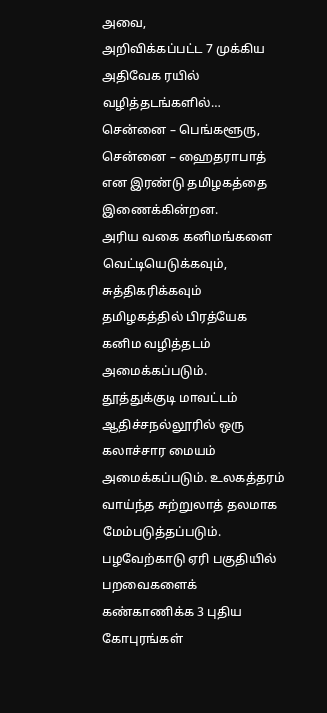அவை,
அறிவிக்கப்பட்ட 7 முக்கிய அதிவேக ரயில் வழித்தடங்களில்… சென்னை – பெங்களூரு, சென்னை – ஹைதராபாத் என இரண்டு தமிழகத்தை இணைக்கின்றன.
அரிய வகை கனிமங்களை வெட்டியெடுக்கவும், சுத்திகரிக்கவும் தமிழகத்தில் பிரத்யேக கனிம வழித்தடம் அமைக்கப்படும்.
தூத்துக்குடி மாவட்டம் ஆதிச்சநல்லூரில் ஒரு கலாச்சார மையம் அமைக்கப்படும். உலகத்தரம் வாய்ந்த சுற்றுலாத் தலமாக மேம்படுத்தப்படும்.
பழவேற்காடு ஏரி பகுதியில் பறவைகளைக் கண்காணிக்க 3 புதிய கோபுரங்கள்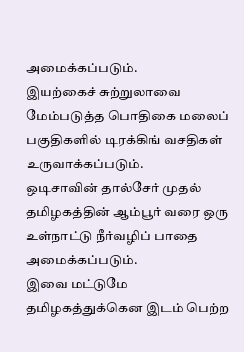அமைக்கப்படும்.
இயற்கைச் சுற்றுலாவை மேம்படுத்த பொதிகை மலைப் பகுதிகளில் டிரக்கிங் வசதிகள் உருவாக்கப்படும்.
ஒடிசாவின் தால்சேர் முதல் தமிழகத்தின் ஆம்பூர் வரை ஒரு உள்நாட்டு நீர்வழிப் பாதை அமைக்கப்படும்.
இவை மட்டுமே தமிழகத்துக்கென இடம் பெற்ற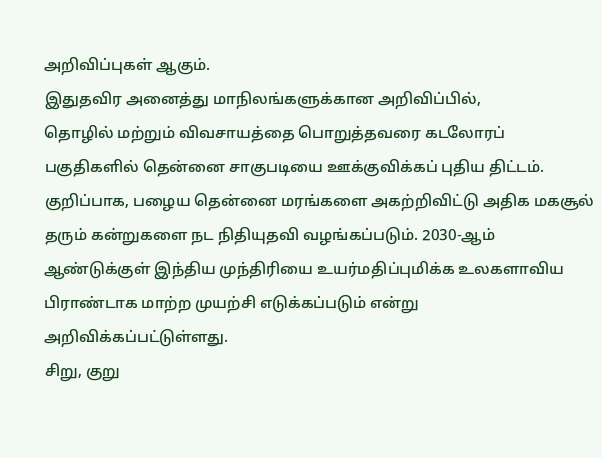அறிவிப்புகள் ஆகும்.
இதுதவிர அனைத்து மாநிலங்களுக்கான அறிவிப்பில்,
தொழில் மற்றும் விவசாயத்தை பொறுத்தவரை கடலோரப் பகுதிகளில் தென்னை சாகுபடியை ஊக்குவிக்கப் புதிய திட்டம். குறிப்பாக, பழைய தென்னை மரங்களை அகற்றிவிட்டு அதிக மகசூல் தரும் கன்றுகளை நட நிதியுதவி வழங்கப்படும். 2030-ஆம் ஆண்டுக்குள் இந்திய முந்திரியை உயர்மதிப்புமிக்க உலகளாவிய பிராண்டாக மாற்ற முயற்சி எடுக்கப்படும் என்று அறிவிக்கப்பட்டுள்ளது.
சிறு, குறு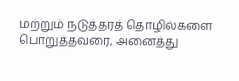மற்றும் நடுத்தரத் தொழில்களை பொறுத்தவரை, அனைத்து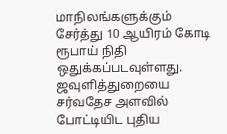மாநிலங்களுக்கும் சேர்த்து 10 ஆயிரம் கோடி ரூபாய் நிதி ஒதுக்கப்படவுள்ளது.
ஜவுளித்துறையை சர்வதேச அளவில் போட்டியிட புதிய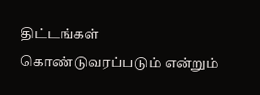திட்டங்கள் கொண்டுவரப்படும் என்றும்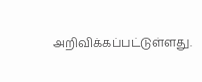அறிவிக்கப்பட்டுள்ளது.